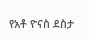የአቶ ዮናስ ደስታ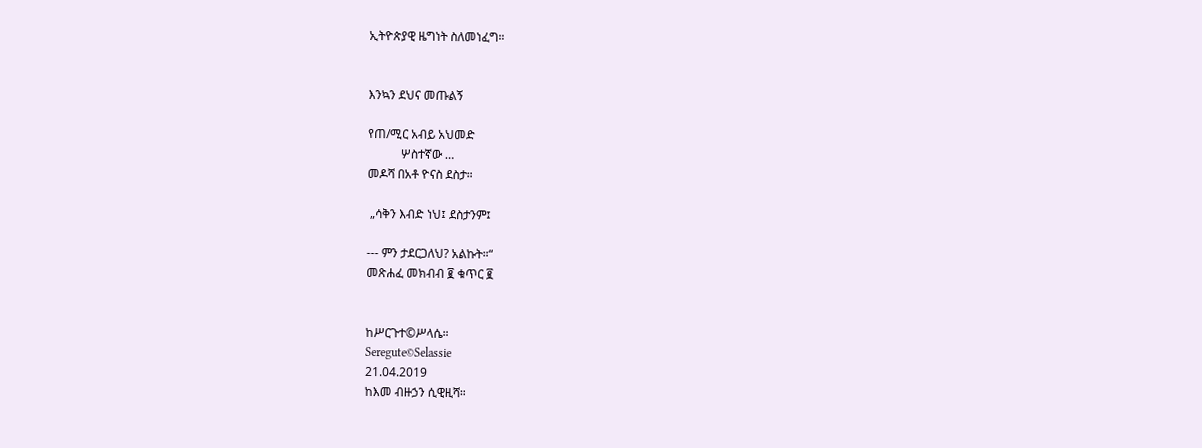ኢትዮጵያዊ ዜግነት ስለመነፈግ።


እንኳን ደህና መጡልኝ

የጠ/ሚር አብይ አህመድ
           ሦስተኛው …
መዶሻ በአቶ ዮናስ ደስታ።

 „ሳቅን እብድ ነህ፤ ደስታንም፤

--- ምን ታደርጋለህ? አልኩት።“
መጽሐፈ መክብብ ፪ ቁጥር ፪


ከሥርጉተ©ሥላሴ።
Seregute©Selassie
21.04.2019
ከእመ ብዙኃን ሲዊዚሻ።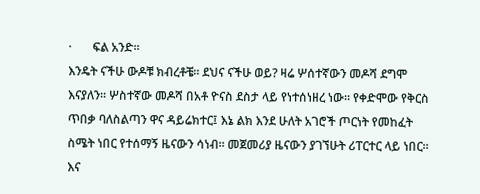·       ፍል አንድ።
እንዴት ናችሁ ውዶቹ ክብረቶቼ። ደህና ናችሁ ወይ? ዛሬ ሦሰተኛውን መዶሻ ደግሞ እናያለን። ሦስተኛው መዶሻ በአቶ ዮናስ ደስታ ላይ የነተሰነዘረ ነው። የቀድሞው የቅርስ ጥበቃ ባለስልጣን ዋና ዳይሬክተር፤ እኔ ልክ እንደ ሁለት አገሮች ጦርነት የመከፈት ስሜት ነበር የተሰማኝ ዜናውን ሳነብ። መጀመሪያ ዜናውን ያገኘሁት ሪፐርተር ላይ ነበር። እና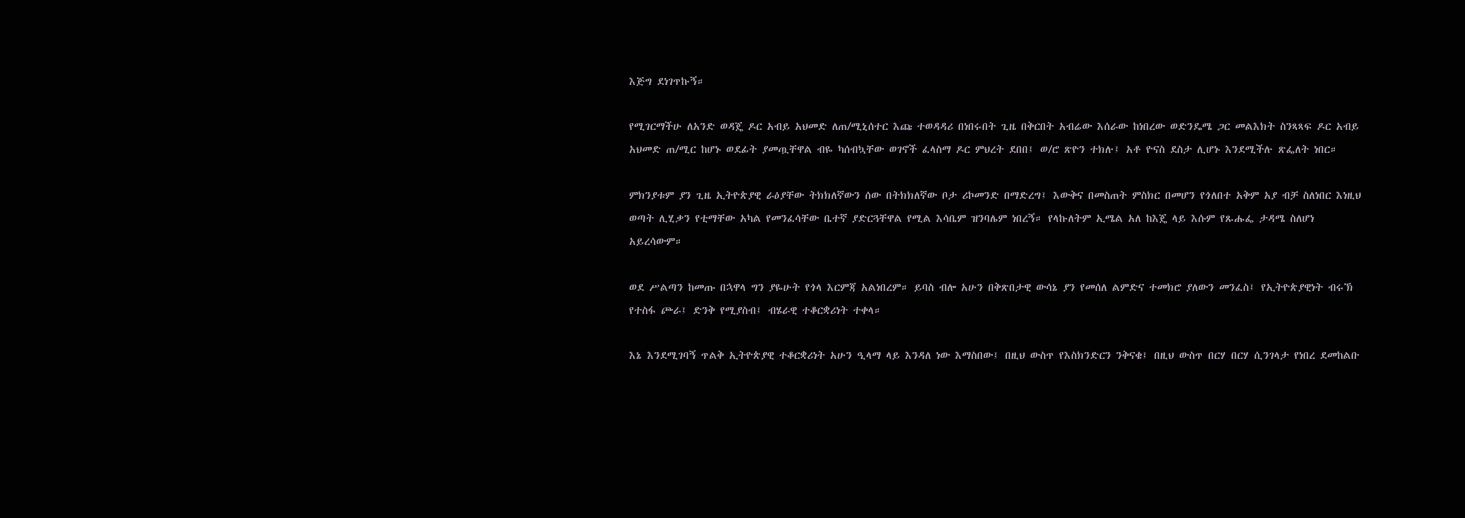እጅግ ደነገጥኩኝ።

የሚገርማችሁ ለአንድ ወዳጄ ዶር አብይ አህመድ ለጠ/ሚኒሰተር እጩ ተወዳዳሪ በነበሩበት ጊዜ በቅርበት አብሬው እሰራው ከነበረው ወድንዴሜ ጋር መልእክት ስንጻጻፍ ዶር አብይ አህመድ ጠ/ሚር ከሆኑ ወደፊት ያመጧቸዋል ብዬ ካሰብኳቸው ወገኖች ፈላስማ ዶር ምህረት ደበበ፤ ወ/ሮ ጽዮን ተክሉ፤ አቶ ዮናስ ደስታ ሊሆኑ እንደሚችሉ ጽፌለት ነበር።

ምክንያቱም ያን ጊዜ ኢትዮጵያዊ ራዕያቸው ትክክለኛውን ሰው በትክክለኛው ቦታ ሪኮመንድ በማድረግ፤ እውቅና በመስጠት ምስክር በመሆን የጎለበተ አቅም አያ ብቻ ስለነበር እነዚህ ወጣት ሊሂቃን የቲማቸው አካል የመንፈሳቸው ቤተኛ ያድርጓቸዋል የሚል እሳቤም ዝንባሌም ነበረኝ። የላኩለትም ኢሜል አለ ከእጄ ላይ እሱም የጹሑፌ ታዳሜ ስለሆነ አይረሳውም።

ወደ ሥልጣን ከመጡ በኋዋላ ግን ያዬሁት የጎላ እርምጃ አልነበረም። ይባስ ብሎ አሁን በቅጽበታዊ ውሳኔ ያን የመሰለ ልምድና ተመክሮ ያለውን መንፈስ፤ የኢትዮጵያዊነት ብሩኽ የተስፋ ጮራ፤ ድንቅ የሚያስብ፤ ብሄራዊ ተቆርቋሪነት ተቀላ።

እኔ እንደሚገባኝ ጥልቅ ኢትዮጵያዊ ተቆርቋሪነት አሁን ዒላማ ላይ እንዳለ ነው እማስበው፤ በዚህ ውስጥ የእስክንድርን ንቅናቄ፤ በዚህ ውስጥ በርሃ በርሃ ሲንገላታ የነበረ ደመከልቡ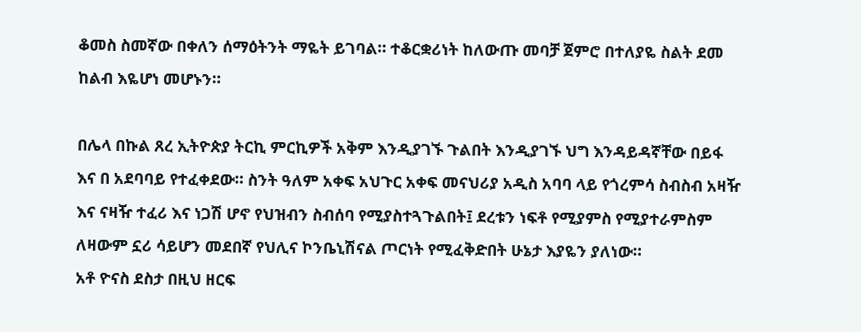ቆመስ ስመኛው በቀለን ሰማዕትንት ማዬት ይገባል። ተቆርቋሪነት ከለውጡ መባቻ ጀምሮ በተለያዬ ስልት ደመ ከልብ እዬሆነ መሆኑን።

በሌላ በኩል ጸረ ኢትዮጵያ ትርኪ ምርኪዎች አቅም እንዲያገኙ ጉልበት እንዲያገኙ ህግ እንዳይዳኛቸው በይፋ እና በ አደባባይ የተፈቀደው። ስንት ዓለም አቀፍ አህጉር አቀፍ መናህሪያ አዲስ አባባ ላይ የጎረምሳ ስብስብ አዛዥ እና ናዛዥ ተፈሪ እና ነጋሽ ሆኖ የህዝብን ስብሰባ የሚያስተጓጉልበት፤ ደረቱን ነፍቶ የሚያምስ የሚያተራምስም ለዛውም ኗሪ ሳይሆን መደበኛ የህሊና ኮንቤኒሽናል ጦርነት የሚፈቅድበት ሁኔታ እያዬን ያለነው።
አቶ ዮናስ ደስታ በዚህ ዘርፍ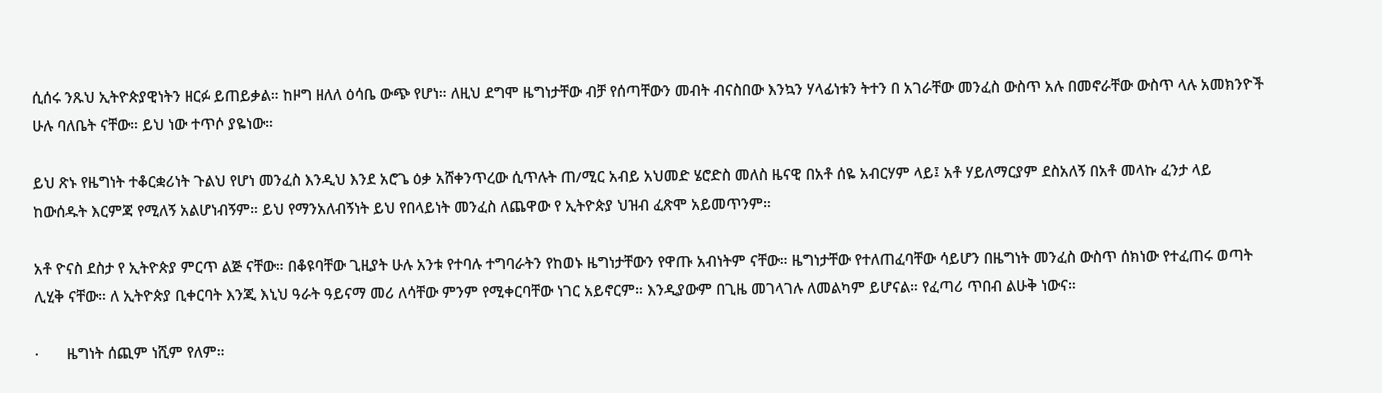ሲሰሩ ንጹህ ኢትዮጵያዊነትን ዘርፉ ይጠይቃል። ከዞግ ዘለለ ዕሳቤ ውጭ የሆነ። ለዚህ ደግሞ ዜግነታቸው ብቻ የሰጣቸውን መብት ብናስበው እንኳን ሃላፊነቱን ትተን በ አገራቸው መንፈስ ውስጥ አሉ በመኖራቸው ውስጥ ላሉ አመክንዮች ሁሉ ባለቤት ናቸው። ይህ ነው ተጥሶ ያዬነው።

ይህ ጽኑ የዜግነት ተቆርቋሪነት ጉልህ የሆነ መንፈስ እንዲህ እንደ አሮጌ ዕቃ አሸቀንጥረው ሲጥሉት ጠ/ሚር አብይ አህመድ ሄሮድስ መለስ ዜናዊ በአቶ ሰዬ አብርሃም ላይ፤ አቶ ሃይለማርያም ደስአለኝ በአቶ መላኩ ፈንታ ላይ ከውሰዱት እርምጃ የሚለኝ አልሆነብኝም። ይህ የማንአለብኝነት ይህ የበላይነት መንፈስ ለጨዋው የ ኢትዮጵያ ህዝብ ፈጽሞ አይመጥንም።

አቶ ዮናስ ደስታ የ ኢትዮጵያ ምርጥ ልጅ ናቸው። በቆዩባቸው ጊዚያት ሁሉ አንቱ የተባሉ ተግባራትን የከወኑ ዜግነታቸውን የዋጡ አብነትም ናቸው። ዜግነታቸው የተለጠፈባቸው ሳይሆን በዜግነት መንፈስ ውስጥ ሰክነው የተፈጠሩ ወጣት ሊሂቅ ናቸው። ለ ኢትዮጵያ ቢቀርባት እንጂ እኒህ ዓራት ዓይናማ መሪ ለሳቸው ምንም የሚቀርባቸው ነገር አይኖርም። እንዲያውም በጊዜ መገላገሉ ለመልካም ይሆናል። የፈጣሪ ጥበብ ልሁቅ ነውና።

·       ዜግነት ሰጪም ነሺም የለም።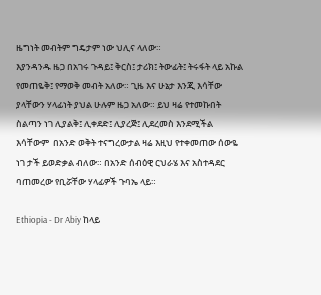ዜግነት መብትም ግዴታም ነው ህሊና ላለው።
እያንዳንዱ ዜጋ በአገሩ ጉዳይ፤ ቅርስ፤ ታሪክ፤ ትውፊት፤ ትሩፋት ላይ አኩል የመጠዬቅ፤ የማወቅ መብት አለው። ጊዜ እና ሁኔታ እንጂ እሳቸው ያላቸውን ሃላፊነት ያህል ሁሉም ዜጋ አለው። ይህ ዛሬ የተመኩበት ስልጣን ነገ ሊያልቅ፤ ሊቀደድ፤ ሊያረጅ፤ ሊደረመስ እንደሚችል እሳቸውም  በአንድ ወቅት ተናግረውታል ዛሬ እዚህ የተቀመጠው ሰውዬ ነገ ታች ይወድቃል ብለው። በአንድ ሰብዕዊ ርህራሄ እና አስተዳደር ባጠመረው የቢሯቸው ሃላፊዎች ጉባኤ ላይ።

Ethiopia - Dr Abiy ከላይ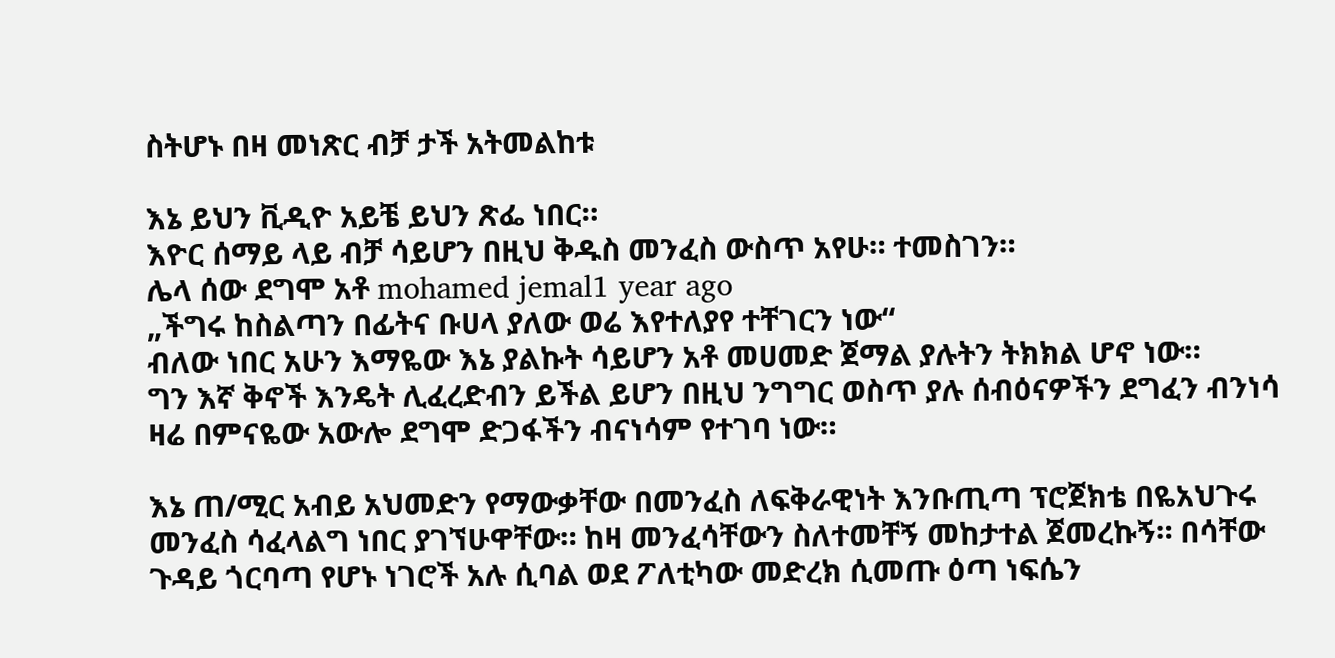ስትሆኑ በዛ መነጽር ብቻ ታች አትመልከቱ

እኔ ይህን ቪዲዮ አይቼ ይህን ጽፌ ነበር።
እዮር ሰማይ ላይ ብቻ ሳይሆን በዚህ ቅዱስ መንፈስ ውስጥ አየሁ። ተመስገን።
ሌላ ሰው ደግሞ አቶ mohamed jemal1 year ago
„ችግሩ ከስልጣን በፊትና ቡሀላ ያለው ወሬ እየተለያየ ተቸገርን ነው“
ብለው ነበር አሁን እማዬው እኔ ያልኩት ሳይሆን አቶ መሀመድ ጀማል ያሉትን ትክክል ሆኖ ነው።
ግን እኛ ቅኖች እንዴት ሊፈረድብን ይችል ይሆን በዚህ ንግግር ወስጥ ያሉ ሰብዕናዎችን ደግፈን ብንነሳ ዛሬ በምናዬው አውሎ ደግሞ ድጋፋችን ብናነሳም የተገባ ነው።

እኔ ጠ/ሚር አብይ አህመድን የማውቃቸው በመንፈስ ለፍቅራዊነት እንቡጢጣ ፕሮጀክቴ በዬአህጉሩ መንፈስ ሳፈላልግ ነበር ያገኘሁዋቸው። ከዛ መንፈሳቸውን ስለተመቸኝ መከታተል ጀመረኩኝ። በሳቸው ጉዳይ ጎርባጣ የሆኑ ነገሮች አሉ ሲባል ወደ ፖለቲካው መድረክ ሲመጡ ዕጣ ነፍሴን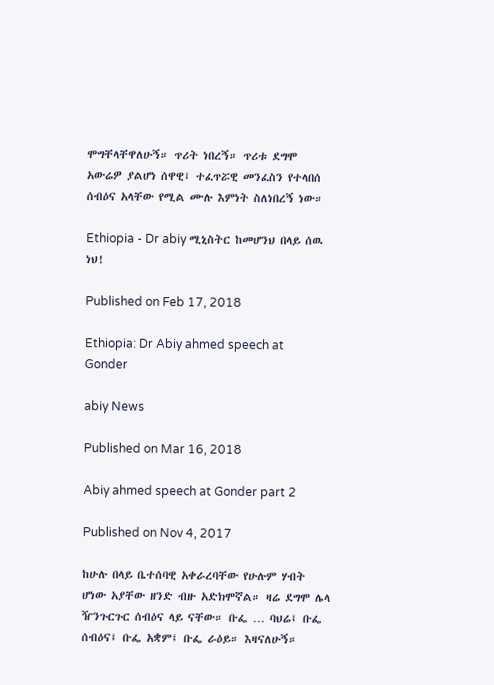ሞግቸላቸዋለሁኝ። ጥሪት ነበረኝ። ጥሪቱ ደግሞ አውሬዎ ያልሆነ ሰዋዊ፤ ተፈጥሯዊ መንፈስን የተላበሰ ሰብዕና አላቸው የሚል ሙሉ እምነት ስለነበረኝ ነው።

Ethiopia - Dr abiy ሚኒስትር ከመሆንህ በላይ ሰዉ ነህ!

Published on Feb 17, 2018

Ethiopia: Dr Abiy ahmed speech at Gonder

abiy News

Published on Mar 16, 2018

Abiy ahmed speech at Gonder part 2

Published on Nov 4, 2017

ከሁሉ በላይ ቤተሰባዊ አቀራረባቸው የሁሉም ሃብት ሆነው አያቸው ዘንድ ብዙ አድክሞኛል። ዛሬ ደግሞ ሌላ ዥንጉርጉር ሰብዕና ላይ ናቸው። ቡፌ … ባህሬ፤ ቡፌ ሰብዕና፤ ቡፌ አቋም፤ ቡፌ ራዕይ። እዛናለሁኝ።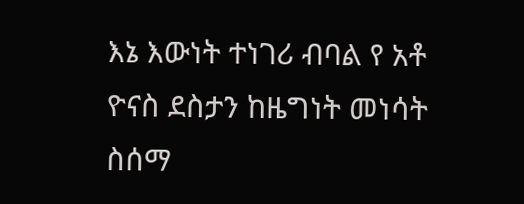እኔ እውነት ተነገሪ ብባል የ አቶ ዮናስ ደስታን ከዜግነት መነሳት ስሰማ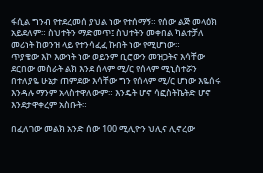ፋሲል ግንብ የተደረመሰ ያህል ነው የተሰማኝ። የሰው ልጅ መላዕክ አይደለም። ስህተትን ማድመጥ፤ ስህተትን መቀበል ካልተቻለ መሪነት ከወንዝ ላይ የተንሳፈፈ ኩበት ነው የሚሆነው።
ጥያቄው እኮ እውነት ነው ወይንም ቢሮውን መዝጋትና እሳቸው ደርበው መስራት ልክ እንደ ሰላም ሚ/ር የሰላም ሚኒስተሯን በተለያዬ ሁኔታ ጠምደው እሳቸው ግን የሰላም ሚ/ር ሆነው እዬሰሩ እንዳሉ ማንም አላስተዋለውም። እንዴት ሆኖ ሳፎስትኬትድ ሆኖ እንደታዋቀረም አስቡት።

በፈለገው መልክ አንድ ሰው 100 ሚሊዮን ህሊና ሊኖረው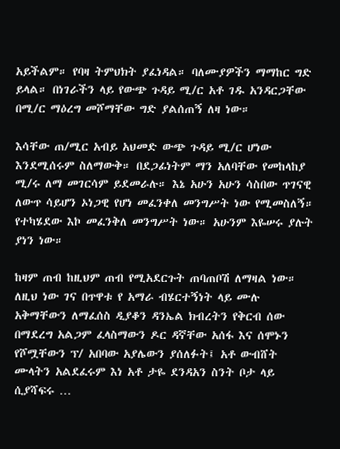አይችልም። የባዛ ትምህክት ያፈነዳል። ባለሙያዎችን ማማከር ግድ ይላል። በነገራችን ላይ የውጭ ጉዳይ ሚ/ር አቶ ገዱ አንዳርጋቸው በሚ/ር ማዕረግ መሾማቸው ግድ ያልሰጠኝ ለዛ ነው።

እሳቸው ጠ/ሚር አብይ አህመድ ውጭ ጉዳይ ሚ/ር ሆነው እንደሚሰሩም ስለማውቅ። በደጋፊነትም ማን አለባቸው የመከላከያ ሚ/ሩ ለማ መገርሳም ይደመራሉ። እኔ አሁን አሁን ሳስበው ጥገናዊ ለውጥ ሳይሆን ኦነጋዊ የሆነ መፈንቀለ መንግሥት ነው የሚመስለኝ። የተካሄደው እኮ መፈንቅለ መንግሥት ነው። አሁንም እዬሠሩ ያሉት ያነን ነው።

ከዛም ጠብ ከዚህም ጠብ የሚአደርጉት ጠባጠቦሽ ለማዛል ነው። ለዚህ ነው ገና በጥዋቱ የ አማራ ብሄርተኝነት ላይ ሙሉ አቅማቸውን ለማፈሰስ ዲያቆን ዳንኤል ክብረትን የቅርብ ሰው በማደረግ አልጋም ፈላስማውን ዶር ዳኛቸው አሰፋ እና ሰሞኑን የሾሟቸውን ፕ/ አበባው አያሌውን ያሰለፉት፤ አቶ ውብሸት ሙላትን አልደፈሩም እነ አቶ ታዬ ደንዳአን ስንት ቦታ ላይ ሲያሻፍሩ …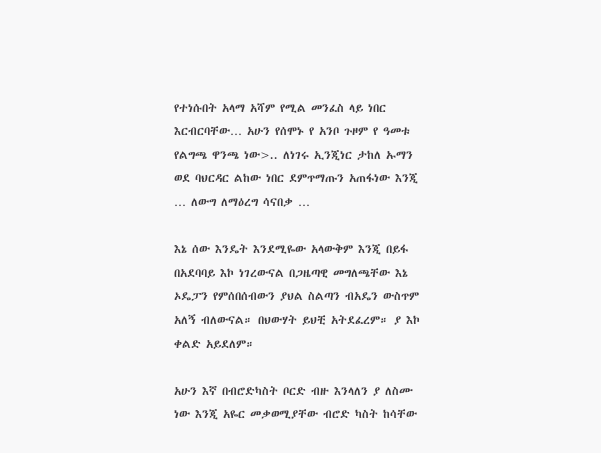የተነሱበት አላማ አሻም የሚል መንፈስ ላይ ነበር እርብርባቸው… አሁን የሰሞኑ የ አንቦ ጉዞም የ ዓመቱ የልግጫ ዋንጫ ነው>.. ለነገሩ ኢንጂነር ታከለ ኡማን ወደ ባህርዳር ልከው ነበር ደምጥማጡን አጠፋነው እንጂ … ለውግ ለማዕረግ ሳናበቃ …

እኔ ሰው እንዴት እንደሚዬው አላውቅም እንጂ በይፋ በአደባባይ እኮ ነገረውናል በጋዜጣዊ መግለጫቸው እኔ ኦዴፓን የምሰበሰብውን ያህል ስልጣን ብአዴን ውስጥም አለኝ ብለውናል። በህውሃት ይህቺ አትደፈረም። ያ እኮ ቀልድ አይደለም።

አሁን እኛ በብሮድካስት ቦርድ ብዙ እንላለን ያ ለስሙ ነው እንጂ አዬር መቃወሚያቸው ብሮድ ካስት ከሳቸው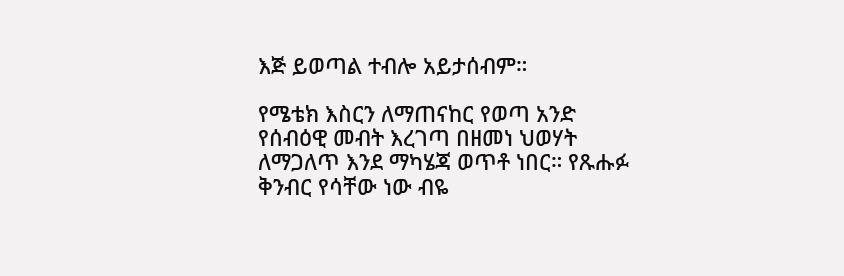እጅ ይወጣል ተብሎ አይታሰብም።

የሜቴክ እስርን ለማጠናከር የወጣ አንድ የሰብዕዊ መብት እረገጣ በዘመነ ህወሃት ለማጋለጥ እንደ ማካሄጃ ወጥቶ ነበር። የጹሑፉ ቅንብር የሳቸው ነው ብዬ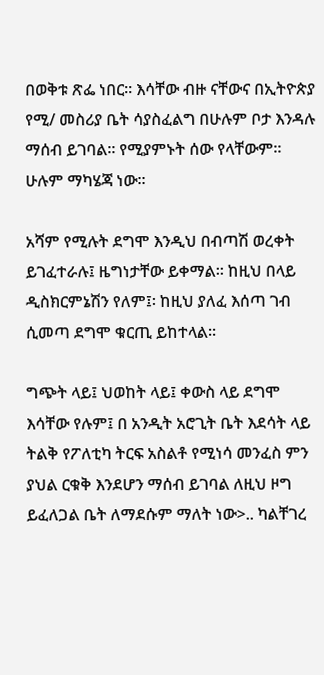በወቅቱ ጽፌ ነበር። እሳቸው ብዙ ናቸውና በኢትዮጵያ የሚ/ መስሪያ ቤት ሳያስፈልግ በሁሉም ቦታ እንዳሉ ማሰብ ይገባል። የሚያምኑት ሰው የላቸውም። ሁሉም ማካሄጃ ነው።

አሻም የሚሉት ደግሞ እንዲህ በብጣሽ ወረቀት ይገፈተራሉ፤ ዜግነታቸው ይቀማል። ከዚህ በላይ ዲስክርምኔሽን የለም፤፡ ከዚህ ያለፈ እሰጣ ገብ ሲመጣ ደግሞ ቁርጢ ይከተላል።

ግጭት ላይ፤ ህወከት ላይ፤ ቀውስ ላይ ደግሞ እሳቸው የሉም፤ በ አንዲት አሮጊት ቤት እደሳት ላይ ትልቅ የፖለቲካ ትርፍ አስልቶ የሚነሳ መንፈስ ምን ያህል ርቁቅ እንደሆን ማሰብ ይገባል ለዚህ ዞግ ይፈለጋል ቤት ለማደሱም ማለት ነው>.. ካልቸገረ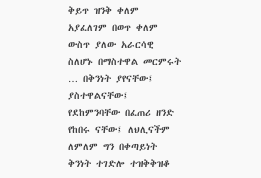ቅይጥ ዝንቅ ቀለም አያፈለገም በወጥ ቀለም ውስጥ ያለው አራርሳዊ ስለሆኑ በማስተዋል መርምሩት … በቅንነት ያየናቸው፤ ያስተዋልናቸው፤ የደከምንባቸው በፈጠሪ ዘንድ የከበሩ ናቸው፤ ለህሊናችም ለምለም ግን በቀጣይነት ቅንነት ተገድሎ ተዝቅቅዝቆ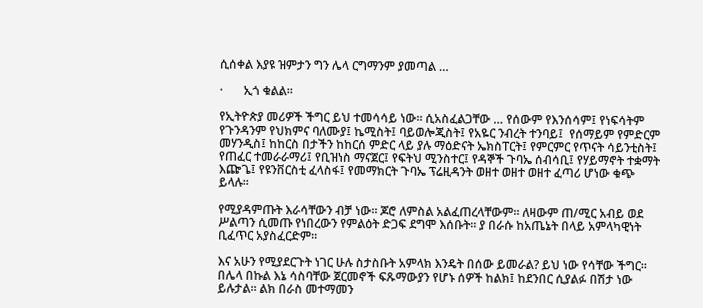ሲሰቀል እያዩ ዝምታን ግን ሌላ ርግማንም ያመጣል …

·       ኢጎ ቁልል።

የኢትዮጵያ መሪዎች ችግር ይህ ተመሳሳይ ነው። ሲአስፈልጋቸው … የሰውም የእንሰሳም፤ የነፍሳትም የጉንዳንም የህክምና ባለሙያ፤ ኬሚስት፤ ባይወሎጂስት፤ የአዬር ንብረት ተንባይ፤  የሰማይም የምድርም መሃንዲስ፤ ከከርስ በታችን ከከርሰ ምድር ላይ ያሉ ማዕድናት ኤክስፐርት፤ የምርምር የጥናት ሳይንቲስት፤ የጠፈር ተመራራማሪ፤ የቢዝነስ ማናጀር፤ የፍትህ ሚንስተር፤ የዳኞች ጉባኤ ሰብሳቢ፤ የሃይማኖት ተቋማት እጬጌ፤ የዩንቨርስቲ ፈላስፋ፤ የመማክርት ጉባኤ ፕሬዚዳንት ወዘተ ወዘተ ወዘተ ፈጣሪ ሆነው ቁጭ ይላሉ።

የሚያዳምጡት እራሳቸውን ብቻ ነው። ጆሮ ለምስል አልፈጠረላቸውም። ለዛውም ጠ/ሚር አብይ ወደ ሥልጣን ሲመጡ የነበረውን የምልዕት ድጋፍ ደግሞ እሰቡት። ያ በራሱ ከአጤኔት በላይ አምላካዊነት ቢፈጥር አያስፈርድም።

እና አሁን የሚያደርጉት ነገር ሁሉ ስታስቡት አምላክ እንዴት በሰው ይመራል? ይህ ነው የሳቸው ችግር። በሌላ በኩል እኔ ሳስባቸው ጀርመኖች ፍጹማውያን የሆኑ ሰዎች ከልክ፤ ከደንበር ሲያልፉ በሽታ ነው ይሉታል። ልክ በራስ መተማመን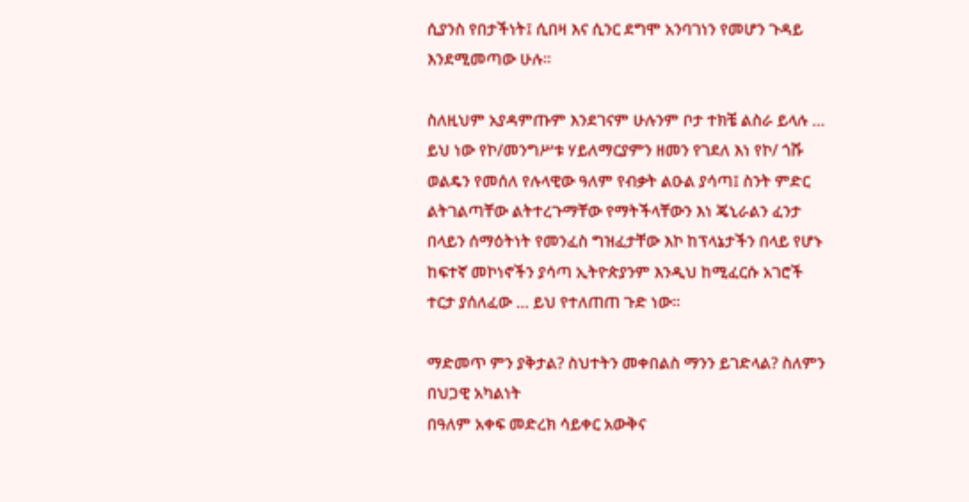ሲያንስ የበታችነት፤ ሲበዛ እና ሲንር ደግሞ አንባገነን የመሆን ጉዳይ እንደሚመጣው ሁሉ።

ስለዚህም አያዳምጡም እንደገናም ሁሉንም ቦታ ተክቼ ልስራ ይላሉ … ይህ ነው የኮ/መንግሥቱ ሃይለማርያምን ዘመን የገደለ እነ የኮ/ ጎሹ ወልዴን የመሰለ የሉላዊው ዓለም የብቃት ልዑል ያሳጣ፤ ስንት ምድር ልትገልጣቸው ልትተረጉማቸው የማትችላቸውን እነ ጄኒራልን ፈንታ በላይን ሰማዕትነት የመንፈስ ግዝፈታቸው እኮ ከፕላኔታችን በላይ የሆኑ ከፍተኛ መኮነኖችን ያሳጣ ኢትዮጵያንም እንዲህ ከሚፈርሱ አገሮች ተርታ ያሰለፈው … ይህ የተለጠጠ ጉድ ነው።

ማድመጥ ምን ያቅታል? ስህተትን መቀበልስ ማንን ይገድላል? ስለምን በህጋዊ አካልነት
በዓለም አቀፍ መድረክ ሳይቀር አውቅና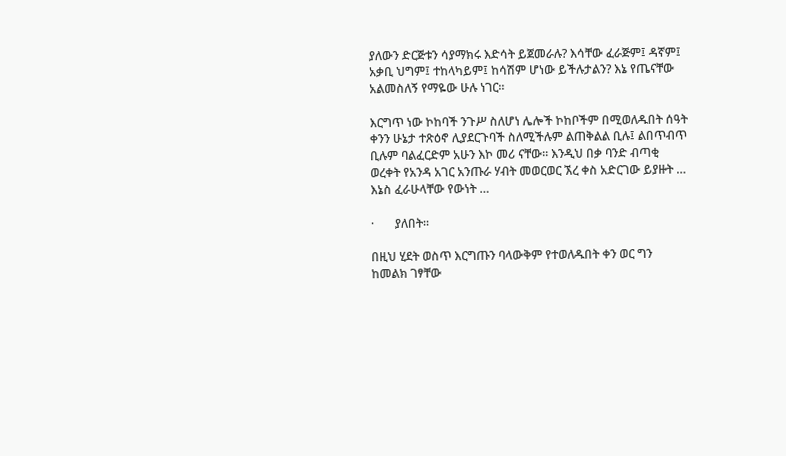ያለውን ድርጅቱን ሳያማክሩ እድሳት ይጀመራሉ? እሳቸው ፈራጅም፤ ዳኛም፤ አቃቢ ህግም፤ ተከላካይም፤ ከሳሽም ሆነው ይችሉታልን? እኔ የጤናቸው አልመስለኝ የማዬው ሁሉ ነገር።

እርግጥ ነው ኮከባች ንጉሥ ስለሆነ ሌሎች ኮከቦችም በሚወለዱበት ሰዓት ቀንን ሁኔታ ተጽዕኖ ሊያደርጉባች ስለሚችሉም ልጠቅልል ቢሉ፤ ልበጥብጥ ቢሉም ባልፈርድም አሁን እኮ መሪ ናቸው። እንዲህ በቃ ባንድ ብጣቂ ወረቀት የአንዳ አገር አንጡራ ሃብት መወርወር ኧረ ቀስ አድርገው ይያዙት … እኔስ ፈራሁላቸው የውነት …

·       ያለበት።

በዚህ ሂደት ወስጥ እርግጡን ባላውቅም የተወለዱበት ቀን ወር ግን ከመልክ ገፃቸው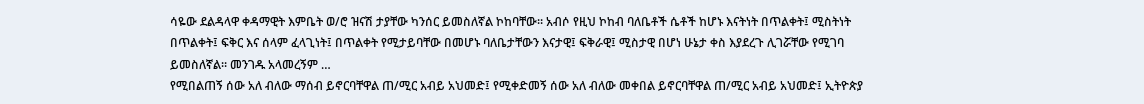ሳዬው ደልዳላዋ ቀዳማዊት እምቤት ወ/ሮ ዝናሽ ታያቸው ካንሰር ይመስለኛል ኮከባቸው። አብሶ የዚህ ኮከብ ባለቤቶች ሴቶች ከሆኑ እናትነት በጥልቀት፤ ሚስትነት በጥልቀት፤ ፍቅር እና ሰላም ፈላጊነት፤ በጥልቀት የሚታይባቸው በመሆኑ ባለቤታቸውን እናታዊ፤ ፍቅራዊ፤ ሚስታዊ በሆነ ሁኔታ ቀስ እያደረጉ ሊገሯቸው የሚገባ ይመስለኛል። መንገዱ አላመረኝም …
የሚበልጠኝ ሰው አለ ብለው ማሰብ ይኖርባቸዋል ጠ/ሚር አብይ አህመድ፤ የሚቀድመኝ ሰው አለ ብለው መቀበል ይኖርባቸዋል ጠ/ሚር አብይ አህመድ፤ ኢትዮጵያ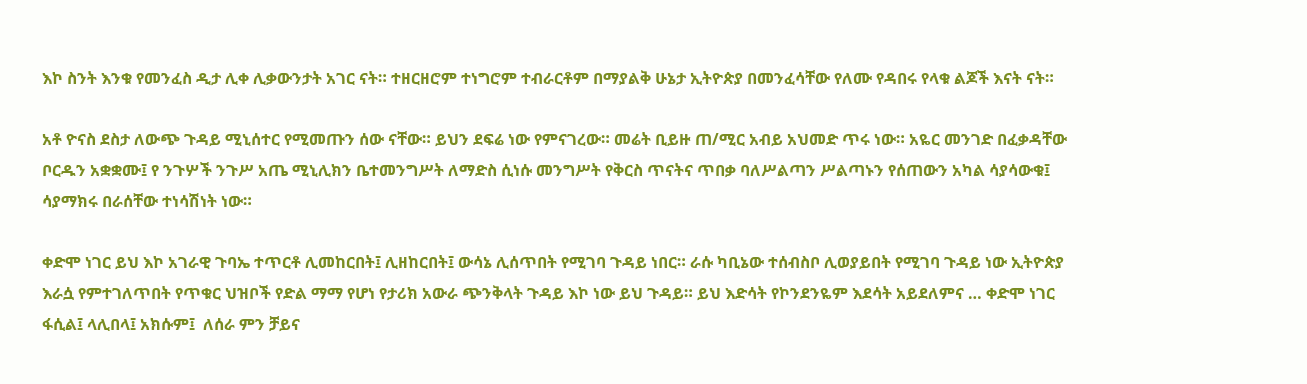እኮ ስንት እንቁ የመንፈስ ዲታ ሊቀ ሊቃውንታት አገር ናት። ተዘርዘሮም ተነግሮም ተብራርቶም በማያልቅ ሁኔታ ኢትዮጵያ በመንፈሳቸው የለሙ የዳበሩ የላቁ ልጆች እናት ናት።

አቶ ዮናስ ደስታ ለውጭ ጉዳይ ሚኒሰተር የሚመጡን ሰው ናቸው። ይህን ደፍሬ ነው የምናገረው። መሬት ቢይዙ ጠ/ሚር አብይ አህመድ ጥሩ ነው። አዬር መንገድ በፈቃዳቸው ቦርዱን አቋቋሙ፤ የ ንጉሦች ንጉሥ አጤ ሚኒሊክን ቤተመንግሥት ለማድስ ሲነሱ መንግሥት የቅርስ ጥናትና ጥበቃ ባለሥልጣን ሥልጣኑን የሰጠውን አካል ሳያሳውቁ፤ ሳያማክሩ በራሰቸው ተነሳሽነት ነው።

ቀድሞ ነገር ይህ እኮ አገራዊ ጉባኤ ተጥርቶ ሊመከርበት፤ ሊዘከርበት፤ ውሳኔ ሊሰጥበት የሚገባ ጉዳይ ነበር። ራሱ ካቢኔው ተሰብስቦ ሊወያይበት የሚገባ ጉዳይ ነው ኢትዮጵያ እራሷ የምተገለጥበት የጥቁር ህዝቦች የድል ማማ የሆነ የታሪክ አውራ ጭንቅላት ጉዳይ እኮ ነው ይህ ጉዳይ። ይህ እድሳት የኮንደንዬም እደሳት አይደለምና … ቀድሞ ነገር ፋሲል፤ ላሊበላ፤ አክሱም፤  ለሰራ ምን ቻይና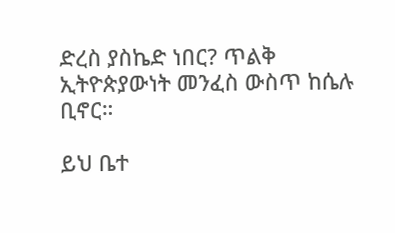ድረስ ያስኬድ ነበር? ጥልቅ ኢትዮጵያውነት መንፈስ ውስጥ ከሴሉ ቢኖር።

ይህ ቤተ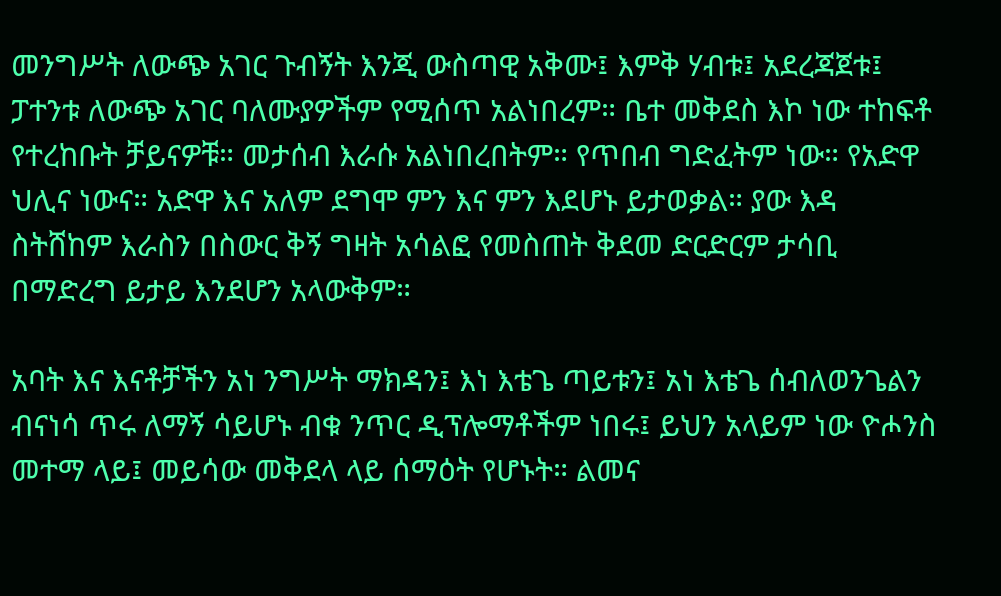መንግሥት ለውጭ አገር ጉብኝት እንጂ ውስጣዊ አቅሙ፤ እምቅ ሃብቱ፤ አደረጃጀቱ፤ ፓተንቱ ለውጭ አገር ባለሙያዎችም የሚሰጥ አልነበረም። ቤተ መቅደስ እኮ ነው ተከፍቶ የተረከቡት ቻይናዎቹ። መታሰብ እራሱ አልነበረበትም። የጥበብ ግድፈትም ነው። የአድዋ ህሊና ነውና። አድዋ እና አለም ደግሞ ምን እና ምን እደሆኑ ይታወቃል። ያው እዳ ስትሸከም እራስን በስውር ቅኝ ግዛት አሳልፎ የመስጠት ቅደመ ድርድርም ታሳቢ በማድረግ ይታይ እንደሆን አላውቅም።

አባት እና እናቶቻችን አነ ንግሥት ማክዳን፤ እነ እቴጌ ጣይቱን፤ አነ እቴጌ ሰብለወንጌልን ብናነሳ ጥሩ ለማኝ ሳይሆኑ ብቁ ንጥር ዲፕሎማቶችም ነበሩ፤ ይህን አላይም ነው ዮሖንስ መተማ ላይ፤ መይሳው መቅደላ ላይ ሰማዕት የሆኑት። ልመና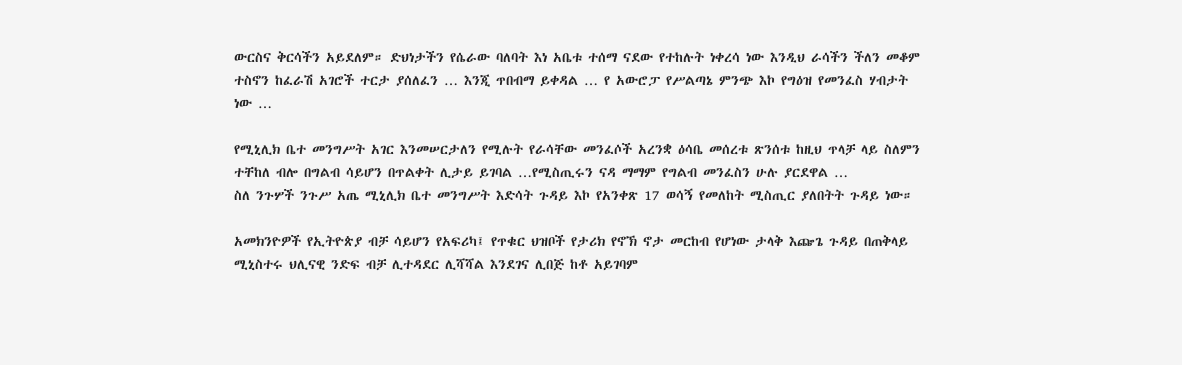ውርስና ቅርሳችን አይደለም። ድህነታችን የሴራው ባለባት እነ አቤቱ ተሰማ ናደው የተከሉት ነቀረሳ ነው እንዲህ ራሳችን ችለን መቆም ተስኖን ከፈራሽ አገሮች ተርታ ያሰለፈን … እንጂ ጥበብማ ይቀዳል … የ አውሮፓ የሥልጣኔ ምንጭ እኮ የግዕዝ የመንፈስ ሃብታት ነው …

የሚኒሊክ ቤተ መንግሥት አገር እንመሠርታለን የሚሉት የራሳቸው መንፈሶች አረንቋ ዕሳቤ መሰረቱ ጽንሰቱ ከዚህ ጥላቻ ላይ ስለምን ተቸከለ ብሎ በግልብ ሳይሆን በጥልቀት ሊታይ ይገባል …የሚስጢሩን ናዳ ማማም የግልብ መንፈስን ሁሉ ያርደዋል …
ስለ ንጉሦች ንጉሥ አጤ ሚኒሊክ ቤተ መንግሥት እድሳት ጉዳይ እኮ የአንቀጽ 17 ወሳኝ የመለከት ሚስጢር ያለበትት ጉዳይ ነው።

አመክንዮዎች የኢትዮጵያ ብቻ ሳይሆን የአፍሪካ፤ የጥቁር ህዝቦች የታሪክ የኖኽ ኖታ መርከብ የሆነው ታላቅ እጬጌ ጉዳይ በጠቅላይ ሚኒስተሩ ህሊናዊ ንድፍ ብቻ ሊተዳደር ሊሻሻል እንደገና ሊበጅ ከቶ አይገባም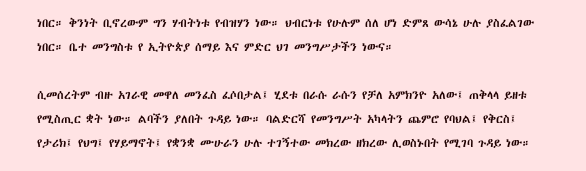ነበር። ቅንነት ቢኖረውም ግን ሃብትነቱ የብዝሃን ነው። ህብርነቱ የሁሉም ሰለ ሆነ ድምጸ ውሳኔ ሁሉ ያስፈልገው ነበር። ቤተ መንግስቱ የ ኢትዮጵያ ሰማይ እና ምድር ህገ መንግሥታችን ነውና።

ሲመሰረትም ብዙ አገራዊ መዋለ መንፈስ ፈሶበታል፤ ሂደቱ በራሱ ራሱን የቻለ አምክንዮ አለው፤ ጠቅላላ ይዘቱ የሚስጢር ቋት ነው። ልባችን ያለበት ጉዳይ ነው። ባልድርሻ የመንግሥት አካላትን ጨምሮ የባህል፤ የቅርስ፤ የታሪክ፤ የህግ፤ የሃይማኖት፤ የቋንቋ ሙሁራን ሁሉ ተገኝተው መክረው ዘክረው ሊወስኑበት የሚገባ ጉዳይ ነው።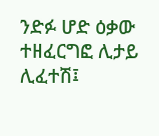ንድፉ ሆድ ዕቃው ተዘፈርግፎ ሊታይ ሊፈተሽ፤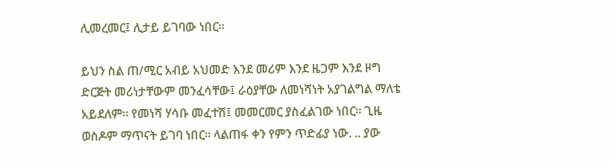ሊመረመር፤ ሊታይ ይገባው ነበር።

ይህን ስል ጠ/ሚር አብይ አህመድ እንደ መሪም እንደ ዜጋም እንደ ዞግ ድርጅት መሪነታቸውም መንፈሳቸው፤ ራዕያቸው ለመነሻነት አያገልግል ማለቴ አይደለም። የመነሻ ሃሳቡ መፈተሽ፤ መመርመር ያስፈልገው ነበር። ጊዜ ወስዶም ማጥናት ይገባ ነበር። ላልጠፋ ቀን የምን ጥድፊያ ነው. .. ያው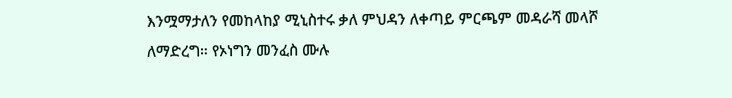እንሟማታለን የመከላከያ ሚኒስተሩ ቃለ ምህዳን ለቀጣይ ምርጫም መዳራሻ መላሾ ለማድረግ። የኦነግን መንፈስ ሙሉ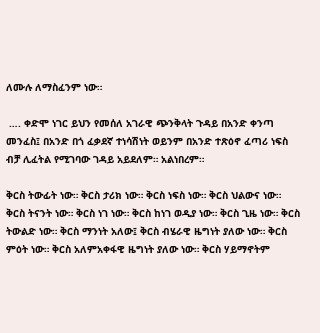ለሙሉ ለማስፈንም ነው።

 …. ቀድሞ ነገር ይህን የመሰለ አገራዊ ጭንቅላት ጉዳይ በአንድ ቀንጣ መንፈስ፤ በአንድ በጎ ፈቃደኛ ተነሳሽነት ወይንም በአንድ ተጽዕኖ ፈጣሪ ነፍስ ብቻ ሊፈትል የሚገባው ገዳይ አይደለም። አልነበረም።

ቅርስ ትውፊት ነው። ቅርስ ታሪክ ነው። ቅርስ ነፍስ ነው። ቅርስ ህልውና ነው። ቅርስ ትናንት ነው። ቅርስ ነገ ነው። ቅርስ ከነገ ወዲያ ነው። ቅርስ ጊዜ ነው። ቅርስ ትውልድ ነው። ቅርስ ማንነት አለው፤ ቅርስ ብሄራዊ ዜግነት ያለው ነው። ቅርስ ምዕት ነው። ቅርስ አለምአቀፋዊ ዜግነት ያለው ነው። ቅርስ ሃይማኖትም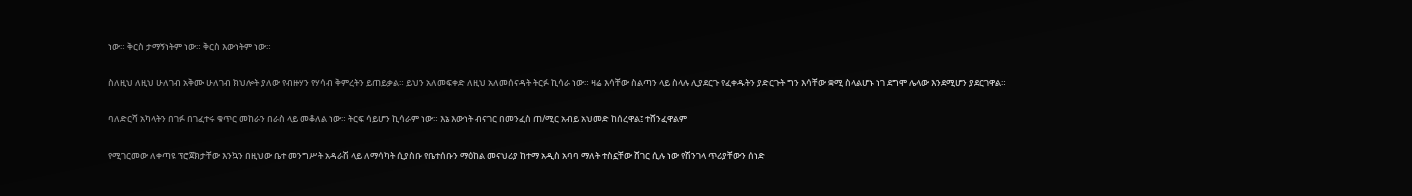ነው። ቅርስ ታማኝነትም ነው። ቅርስ እውነትም ነው።

ስለዚህ ለዚህ ሁለገብ አቅሙ ሁለገብ ክህሎት ያለው የብዙሃን የሃሳብ ቅምረትን ይጠይቃል። ይህን አለመፍቀድ ለዚህ አለመሰናዳት ትርፉ ኪሳራ ነው። ዛሬ እሳቸው ስልጣን ላይ ስላሉ ሊያደርጉ የፈቀዱትን ያድርጉት ግን እሳቸው ቋሚ ስላልሆኑ ነገ ደግሞ ሌላው እንደሚሆን ያደርገዋል።

ባለድርሻ አካላትን በገፉ በገፈተሩ ቁጥር መከራን በራስ ላይ መቆለል ነው። ትርፍ ሳይሆን ኪሳራም ነው። እኔ እውነት ብናገር በመንፈስ ጠ/ሚር አብይ አህመድ ከሰረዋል፤ ተሸንፈዋልም

የሚገርመው ለቀጣዩ ፕሮጀክታቸው እንኳን በዚህው ቤተ መንግሥት አዳራሽ ላይ ለማሳካት ሲያስቡ የቤተሰቡን ማዕከል መናህሪያ ከተማ አዲስ አባባ ማለት ተስኗቸው ሸገር ሲሉ ነው የሽንገላ ጥሪያቸውን ሰነድ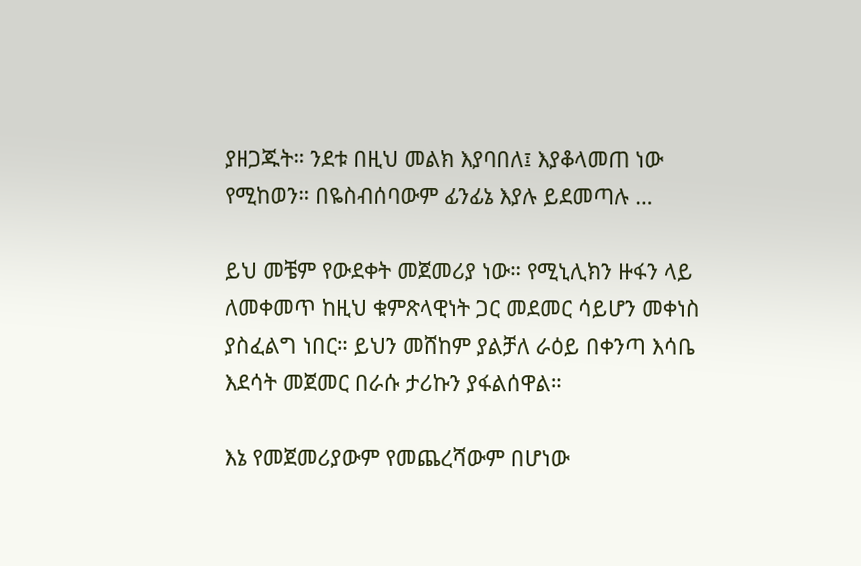ያዘጋጁት። ንደቱ በዚህ መልክ እያባበለ፤ እያቆላመጠ ነው የሚከወን። በዬስብሰባውም ፊንፊኔ እያሉ ይደመጣሉ …

ይህ መቼም የውደቀት መጀመሪያ ነው። የሚኒሊክን ዙፋን ላይ ለመቀመጥ ከዚህ ቁምጽላዊነት ጋር መደመር ሳይሆን መቀነስ ያስፈልግ ነበር። ይህን መሸከም ያልቻለ ራዕይ በቀንጣ እሳቤ እደሳት መጀመር በራሱ ታሪኩን ያፋልሰዋል።

እኔ የመጀመሪያውም የመጨረሻውም በሆነው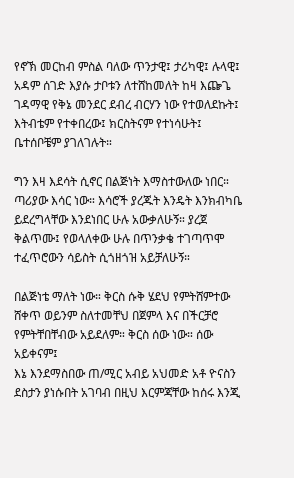የኖኽ መርከብ ምስል ባለው ጥንታዊ፤ ታሪካዊ፤ ሉላዊ፤ አዳም ሰገድ እያሱ ታቦቱን ለተሸከመለት ከዛ እጬጌ ገዳማዊ የቅኔ መንደር ደብረ ብርሃን ነው የተወለደኩት፤ እትብቴም የተቀበረው፤ ክርስትናም የተነሳሁት፤ ቤተሰቦቼም ያገለገሉት።

ግን እዛ እደሳት ሲኖር በልጅነት እማስተውለው ነበር። ጣሪያው እሳር ነው። እሳሮች ያረጁት እንዴት እንክብካቤ ይደረግላቸው እንደነበር ሁሉ አውቃለሁኝ። ያረጀ ቅልጥሙ፤ የወላለቀው ሁሉ በጥንቃቄ ተገጣጥሞ ተፈጥሮውን ሳይስት ሲጎዘጎዝ አይቻለሁኝ።

በልጅነቴ ማለት ነው። ቅርስ ሱቅ ሄደህ የምትሸምተው ሸቀጥ ወይንም ስለተመቸህ በጀምላ እና በችርቻሮ የምትቸበቸብው አይደለም። ቅርስ ሰው ነው። ሰው አይቀናም፤
እኔ እንደማስበው ጠ/ሚር አብይ አህመድ አቶ ዮናስን ደስታን ያነሱበት አገባብ በዚህ እርምጃቸው ከሰሩ እንጂ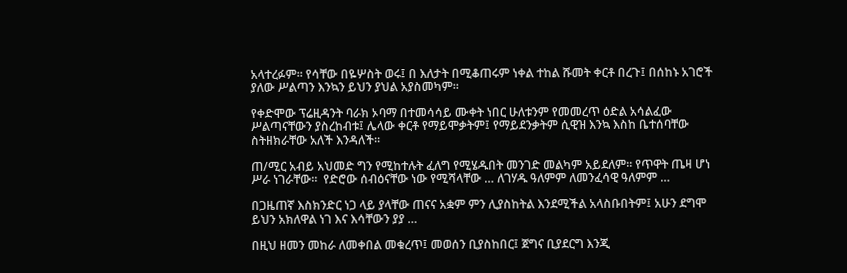አላተረፉም። የሳቸው በዬሦስት ወሩ፤ በ እለታት በሚቆጠሩም ነቀል ተከል ሹመት ቀርቶ በረጉ፤ በሰከኑ አገሮች ያለው ሥልጣን እንኳን ይህን ያህል አያስመካም።

የቀድሞው ፕሬዚዳንት ባራክ ኦባማ በተመሳሳይ ሙቀት ነበር ሁለቱንም የመመረጥ ዕድል አሳልፈው ሥልጣናቸውን ያስረከብቱ፤ ሌላው ቀርቶ የማይሞቃትም፤ የማይደንቃትም ሲዊዝ እንኳ እስከ ቤተሰባቸው ስትዘክራቸው አለች እንዳለች።

ጠ/ሚር አብይ አህመድ ግን የሚከተሉት ፈለግ የሚሄዱበት መንገድ መልካም አይደለም። የጥዋት ጤዛ ሆነ ሥራ ነገራቸው።  የድሮው ሰብዕናቸው ነው የሚሻላቸው … ለገሃዱ ዓለምም ለመንፈሳዊ ዓለምም …

በጋዜጠኛ እስክንድር ነጋ ላይ ያላቸው ጠናና አቋም ምን ሊያስከትል እንደሚችል አላስቡበትም፤ አሁን ደግሞ ይህን አክለዋል ነገ እና እሳቸውን ያያ …

በዚህ ዘመን መከራ ለመቀበል መቁረጥ፤ መወሰን ቢያስከበር፤ ጀግና ቢያደርግ እንጂ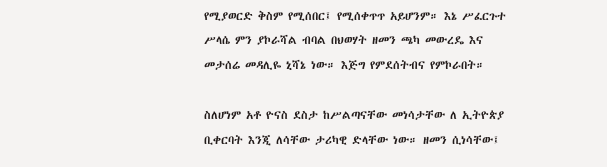የሚያወርድ ቅስም የሚሰበር፤ የሚሰቀጥጥ አይሆንም። እኔ ሥፈርጉተ ሥላሴ ምን ያኮራሻል ብባል በህወሃት ዘመን ጫካ መውረዴ እና መታሰሬ መዳሊዬ ኒሻኔ ነው። እጅግ የምደሰትብና የምኮራበት።

ስለሆነም አቶ ዮናስ ደስታ ከሥልጣናቸው መነሳታቸው ለ ኢትዮጵያ ቢቀርባት እንጂ ለሳቸው ታሪካዊ ድላቸው ነው። ዘመን ሲነሳቸው፤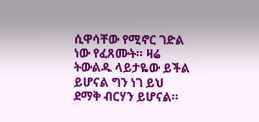ሲዋሳቸው የሚኖር ገድል ነው የፈጸሙት። ዛሬ ትውልዱ ላይታዬው ይችል ይሆናል ግን ነገ ይህ ደማቅ ብርሃን ይሆናል።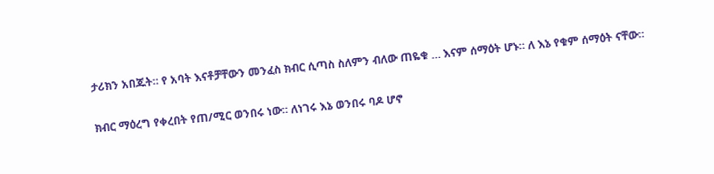ታሪክን አበጁት። የ አባት እናቶቻቸውን መንፈስ ክብር ሲጣስ ስለምን ብለው ጠዬቁ … እናም ሰማዕት ሆኑ። ለ እኔ የቁም ሰማዕት ናቸው።

ክብር ማዕረግ የቀረበት የጠ/ሚር ወንበሩ ነው። ለነገሩ እኔ ወንበሩ ባዶ ሆኖ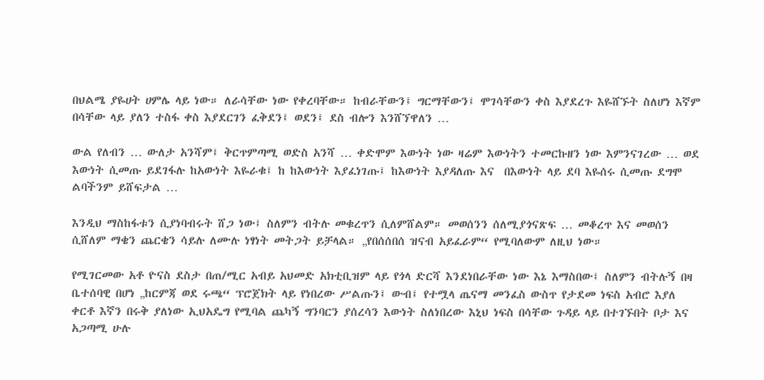በህልሜ ያዬሀት ሀምሌ ላይ ነው። ለራሳቸው ነው የቀረባቸው። ከብራቸውን፤ ግርማቸውን፤ ሞገሳቸውን ቀስ እያደረጉ እዬሸኙት ስለሆነ እኛም በሳቸው ላይ ያለን ተስፋ ቀስ እያደርገን ፈቅደን፤ ወደን፤ ደስ ብሎን እንሸኘዋለን …

ውል የለብን … ውለታ አንሻም፤ ቅርጥምጣሚ ወድስ አንሻ … ቀድሞም እውነት ነው ዛሬም እውነትን ተመርኩዘን ነው እምንናገረው … ወደ እውነት ሲመጡ ይደገፋሉ ከአውነት እዬራቁ፤ ከ ከእውነት እያፈነገጡ፤ ከእውነት እያዳለጡ እና  በእውነት ላይ ደባ እዬሰሩ ሲመጡ ደግሞ ልባችንም ይሸፍታል …

እንዲህ ማስከፋቱን ሲያነባብሩት ሸጋ ነው፤ ስለምን ብትሉ መቁረጥን ሲለምሸልም። መወሰንን ሰለሚያጎናጽፍ … መቆረጥ እና መወሰን ሲሸለም ማቄን ጨርቄን ሳይሉ ለሙሉ ነፃነት መትጋት ይቻላል። „የበሰሰበሰ ዝናብ አይፈራም“ የሚባለውም ለዚህ ነው።

የሚገርመው አቶ ዮናስ ደስታ በጠ/ሚር አብይ አህመድ አክቲቢዝም ላይ የጎላ ድርሻ እንደነበራቸው ነው እኔ እማስበው፤ ስለምን ብትሉኝ በዛ ቤተሰባዊ በሆነ „ከርምጃ ወደ ሩጫ“ ፕሮጀክት ላይ የነበረው ሥልጡን፤ ውብ፤ የተሟላ ጤናማ መንፈስ ውስጥ የታደመ ነፍስ አብሮ እያለ ቀርቶ እኛን በሩቅ ያለነው ኢህአዴግ የሚባል ጨካኝ ግንባርን ያሰረሳን እውነት ስለነበረው እኒህ ነፍስ በሳቸው ጉዳይ ላይ በተገኙበት ቦታ እና አጋጣሚ ሁሉ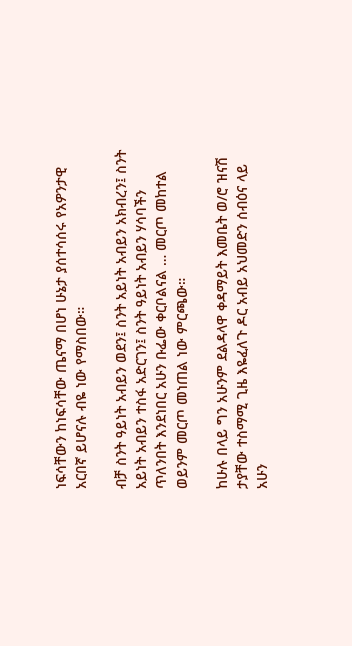ነፍሳቸውን ከነፍሳቸው ጤናማ በሆነ ሁኔታ ያሰተሳሰሩ የአዎንታዊ አርበኛ ይሆናሉ ብዬ ነው የማስበው።

ብቻ ስንት ዓይነት አብይን ወደን፤ ስንት አይነት አብይን አክብረን፤ ስንት አይነት አብይን ተስፋ አድርገን፤ ስንት ዓይነት አብይን ሃሳባችን ጥለንበት እንደነበር አሁን ቡፌው ቀርቦልናል … መርጦ መከተል ወይንም መርጦ መነጠል ነው ምርጫው።

ከሁሉ በላይ ግን አሁንም ደልዳላዋ ቀዳማይት እመቤት ወ/ሮ ዝናሽ ታያቸው ተስማሚ ጊዜ እዬፈለጉ ዶር አብይ አህመድን ሰብዕና ላይ አሁን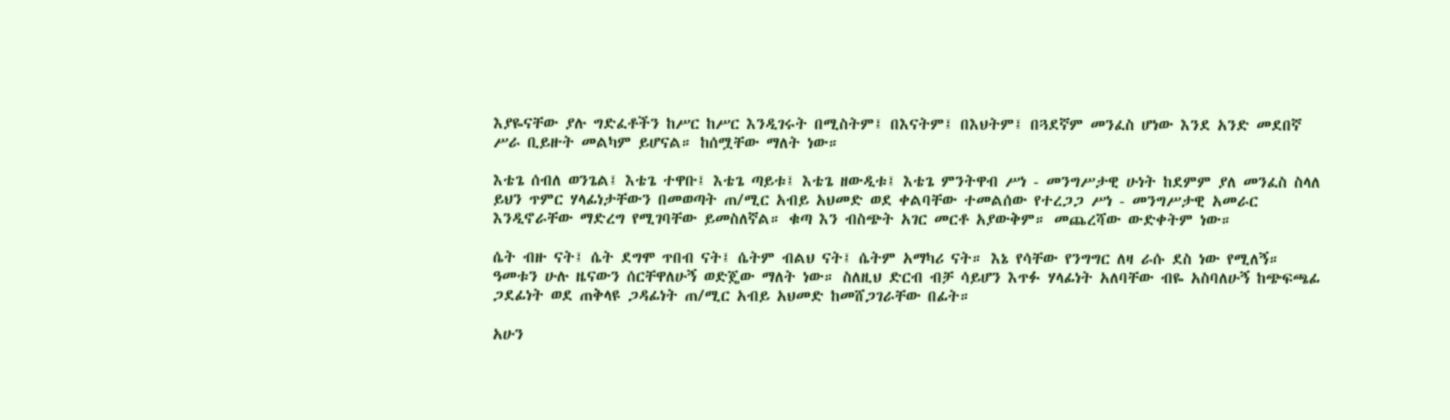እያዬናቸው ያሉ ግድፈቶችን ከሥር ከሥር እንዲገሩት በሚስትም፤ በእናትም፤ በእህትም፤ በጓደኛም መንፈስ ሆነው እንደ አንድ መደበኛ ሥራ ቢይዙት መልካም ይሆናል። ከሰሟቸው ማለት ነው።

እቴጌ ሰብለ ወንጌል፤ እቴጌ ተዋቡ፤ እቴጌ ጣይቱ፤ እቴጌ ዘውዲቱ፤ እቴጌ ምንትዋብ ሥነ - መንግሥታዊ ሁነት ከደምም ያለ መንፈስ ስላለ ይህን ጥምር ሃላፊነታቸውን በመወጣት ጠ/ሚር አብይ አህመድ ወደ ቀልባቸው ተመልሰው የተረጋጋ ሥነ - መንግሥታዊ አመራር እንዲኖራቸው ማድረግ የሚገባቸው ይመስለኛል። ቁጣ እን ብስጭት አገር መርቶ አያውቅም። መጨረሻው ውድቀትም ነው።

ሴት ብዙ ናት፤ ሴት ደግሞ ጥበብ ናት፤ ሴትም ብልህ ናት፤ ሴትም አማካሪ ናት። እኔ የሳቸው የንግግር ለዛ ራሱ ደስ ነው የሚለኝ። ዓመቱን ሁሉ ዜናውን ሰርቸዋለሁኝ ወድጄው ማለት ነው። ስለዚህ ድርብ ብቻ ሳይሆን እጥፉ ሃላፊነት አለባቸው ብዬ አስባለሁኝ ከጭፍጫፊ ጋደፊነት ወደ ጠቅላዩ ጋዳፊነት ጠ/ሚር አብይ አህመድ ከመሸጋገራቸው በፊት።

አሁን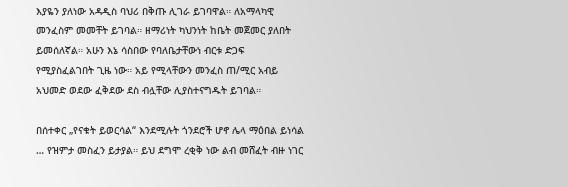እያዬን ያለነው አዳዲስ ባህሪ በቅጡ ሊገራ ይገባዋል። ለአማላካዊ መንፈስም መመቸት ይገባል። ዘማሪነት ካህንነት ከቤት መጀመር ያለበት ይመሰለኛል። አሁን እኔ ሳስበው የባለቤታቸውነ ብርቱ ድጋፍ የሚያስፈልገበት ጊዜ ነው። አይ የሚላቸውን መንፈስ ጠ/ሚር አብይ አህመድ ወደው ፈቅደው ደስ ብሏቸው ሊያስተናግዱት ይገባል።

በሰተቀር „የናቁት ይወርሳል“ እንደሚሉት ጎንደሮች ሆኖ ሌላ ማዕበል ይነሳል … የዝምታ መስፈን ይታያል። ይህ ደግሞ ረቂቅ ነው ልብ መሸፈት ብዙ ነገር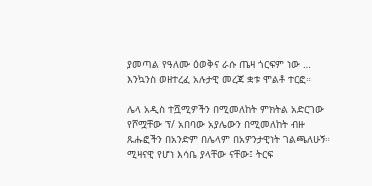ያመጣል የዓለሙ ዕወቅና ራሱ ጤዛ ጎርፍም ነው … እንኳንስ ወዘተረፈ አሉታዊ መረጃ ቋቱ ሞልቶ ተርፎ።

ሌላ አዲስ ተሿሚዎችን በሚመለከት ምክትል አድርገው የሾሟቸው ፕ/ አበባው አያሌውን በሚመለከት ብዙ ጹሑፎችን በአንድም በሌላም በአዎንታዊነት ገልጫለሁኝ። ሚዛናዊ የሆነ እሳቤ ያላቸው ናቸው፤ ትርፍ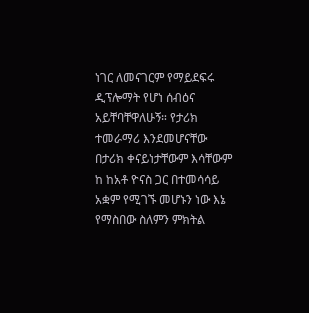ነገር ለመናገርም የማይደፍሩ ዲፕሎማት የሆነ ሰብዕና አይቸባቸዋለሁኝ። የታሪክ ተመራማሪ እንደመሆናቸው በታሪክ ቀናይነታቸውም እሳቸውም ከ ከአቶ ዮናስ ጋር በተመሳሳይ አቋም የሚገኙ መሆኑን ነው እኔ የማስበው ስለምን ምክትል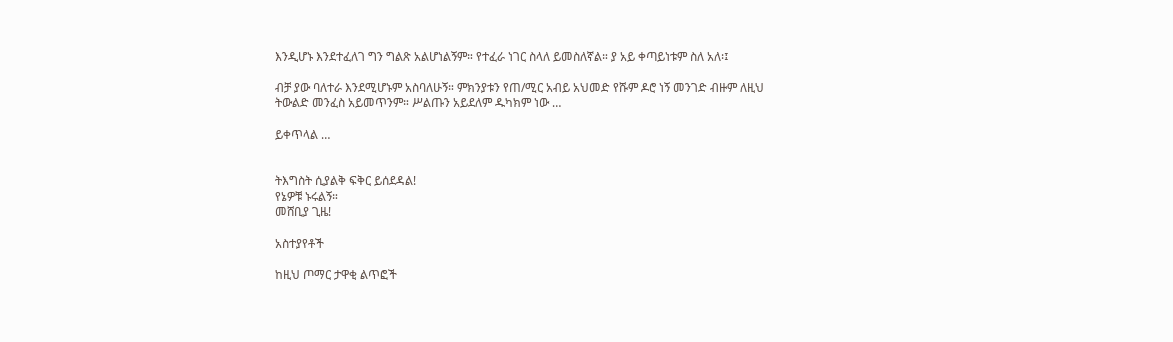እንዲሆኑ እንደተፈለገ ግን ግልጽ አልሆነልኝም። የተፈራ ነገር ስላለ ይመስለኛል። ያ አይ ቀጣይነቱም ስለ አለ፡፤

ብቻ ያው ባለተራ እንደሚሆኑም አስባለሁኝ። ምክንያቱን የጠ/ሚር አብይ አህመድ የሹም ዶሮ ነኝ መንገድ ብዙም ለዚህ ትውልድ መንፈስ አይመጥንም። ሥልጡን አይደለም ዱካክም ነው …

ይቀጥላል …


ትእግስት ሲያልቅ ፍቅር ይሰደዳል!
የኔዎቹ ኑሩልኝ።
መሸቢያ ጊዜ!

አስተያየቶች

ከዚህ ጦማር ታዋቂ ልጥፎች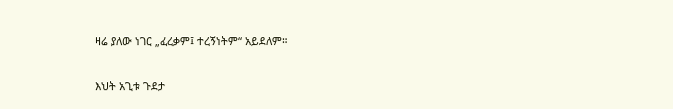ዛሬ ያለው ነገር „ፈረቃም፤ ተረኝነትም“ አይደለም።

እህት አጊቱ ጉደታ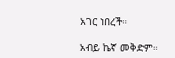አገር ነበረች።

አብይ ኬኛ መቅድም።